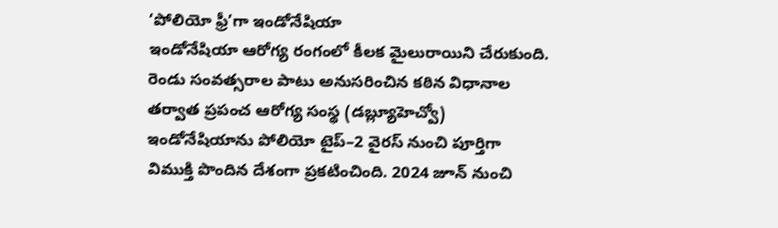‘పోలియో ఫ్రీ’గా ఇండోనేషియా
ఇండోనేషియా ఆరోగ్య రంగంలో కీలక మైలురాయిని చేరుకుంది. రెండు సంవత్సరాల పాటు అనుసరించిన కఠిన విధానాల తర్వాత ప్రపంచ ఆరోగ్య సంస్థ (డబ్ల్యూహెచ్వో) ఇండోనేషియాను పోలియో టైప్–2 వైరస్ నుంచి పూర్తిగా విముక్తి పొందిన దేశంగా ప్రకటించింది. 2024 జూన్ నుంచి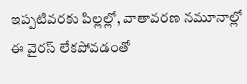ఇప్పటివరకు పిల్లల్లో, వాతావరణ నమూనాల్లో ఈ వైరస్ లేకపోవడంతో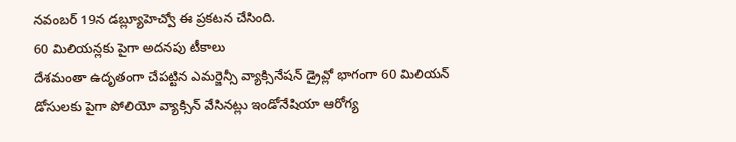నవంబర్ 19న డబ్ల్యూహెచ్వో ఈ ప్రకటన చేసింది.
60 మిలియన్లకు పైగా అదనపు టీకాలు
దేశమంతా ఉదృతంగా చేపట్టిన ఎమర్జెన్సీ వ్యాక్సినేషన్ డ్రైవ్లో భాగంగా 60 మిలియన్ డోసులకు పైగా పోలియో వ్యాక్సిన్ వేసినట్లు ఇండోనేషియా ఆరోగ్య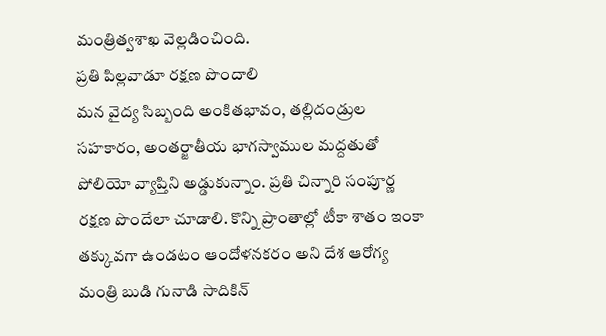మంత్రిత్వశాఖ వెల్లడించింది.
ప్రతి పిల్లవాడూ రక్షణ పొందాలి
మన వైద్య సిబ్బంది అంకితభావం, తల్లిదండ్రుల సహకారం, అంతర్జాతీయ భాగస్వాముల మద్దతుతో పోలియో వ్యాప్తిని అడ్డుకున్నాం. ప్రతి చిన్నారి సంపూర్ణ రక్షణ పొందేలా చూడాలి. కొన్ని ప్రాంతాల్లో టీకా శాతం ఇంకా తక్కువగా ఉండటం ఆందోళనకరం అని దేశ ఆరోగ్య మంత్రి బుడి గునాడి సాదికిన్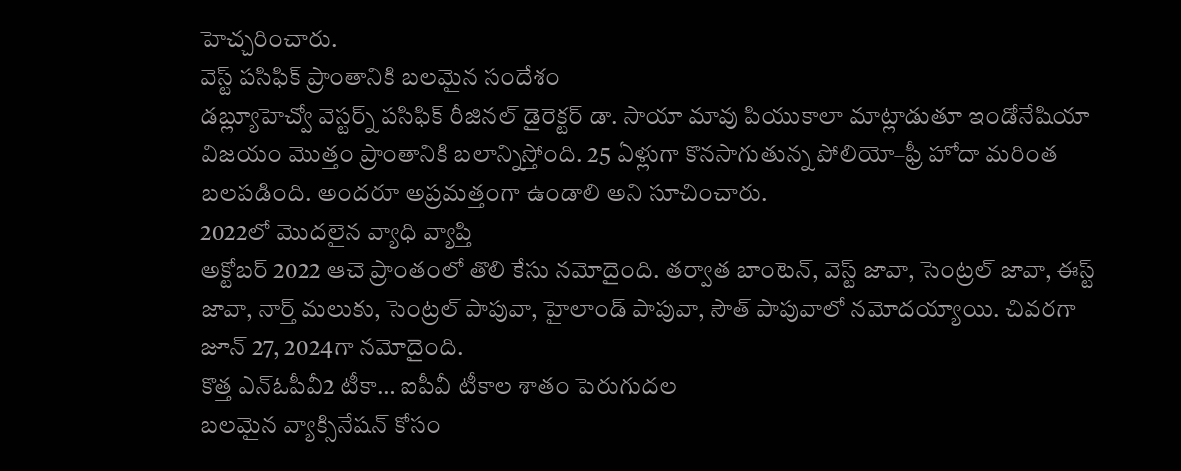హెచ్చరించారు.
వెస్ట్ పసిఫిక్ ప్రాంతానికి బలమైన సందేశం
డబ్ల్యూహెచ్వో వెస్టర్న్ పసిఫిక్ రీజినల్ డైరెక్టర్ డా. సాయా మావు పియుకాలా మాట్లాడుతూ ఇండోనేషియా విజయం మొత్తం ప్రాంతానికి బలాన్నిస్తోంది. 25 ఏళ్లుగా కొనసాగుతున్న పోలియో–ఫ్రీ హోదా మరింత బలపడింది. అందరూ అప్రమత్తంగా ఉండాలి అని సూచించారు.
2022లో మొదలైన వ్యాధి వ్యాప్తి
అక్టోబర్ 2022 ఆచె ప్రాంతంలో తొలి కేసు నమోదైంది. తర్వాత బాంటెన్, వెస్ట్ జావా, సెంట్రల్ జావా, ఈస్ట్ జావా, నార్త్ మలుకు, సెంట్రల్ పాపువా, హైలాండ్ పాపువా, సౌత్ పాపువాలో నమోదయ్యాయి. చివరగా జూన్ 27, 2024గా నమోదైంది.
కొత్త ఎన్ఓపీవీ2 టీకా… ఐపీవీ టీకాల శాతం పెరుగుదల
బలమైన వ్యాక్సినేషన్ కోసం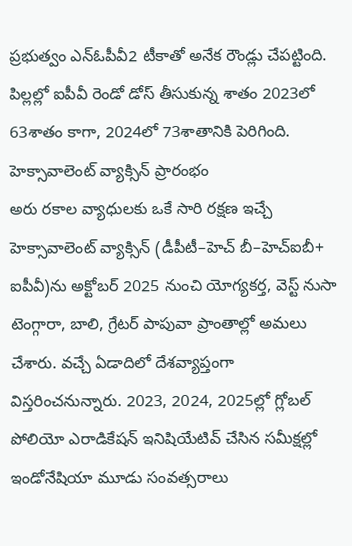ప్రభుత్వం ఎన్ఓపీవీ2 టీకాతో అనేక రౌండ్లు చేపట్టింది. పిల్లల్లో ఐపీవీ రెండో డోస్ తీసుకున్న శాతం 2023లో 63శాతం కాగా, 2024లో 73శాతానికి పెరిగింది.
హెక్సావాలెంట్ వ్యాక్సిన్ ప్రారంభం
అరు రకాల వ్యాధులకు ఒకే సారి రక్షణ ఇచ్చే హెక్సావాలెంట్ వ్యాక్సిన్ (డీపీటీ–హెచ్ బీ–హెచ్ఐబీ+ ఐపీవీ)ను అక్టోబర్ 2025 నుంచి యోగ్యకర్త, వెస్ట్ నుసా టెంగ్గారా, బాలి, గ్రేటర్ పాపువా ప్రాంతాల్లో అమలు చేశారు. వచ్చే ఏడాదిలో దేశవ్యాప్తంగా విస్తరించనున్నారు. 2023, 2024, 2025ల్లో గ్లోబల్ పోలియో ఎరాడికేషన్ ఇనిషియేటివ్ చేసిన సమీక్షల్లో ఇండోనేషియా మూడు సంవత్సరాలు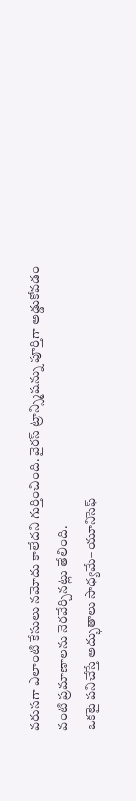వరుసగా ఎలాంటి కేసులు నమోదు కాలేదని గుర్తించింది. వైరస్ ట్రాన్స్మిషన్ను పూర్తిగా అడ్డుకోవడం వంటి ప్రమాణాలను నెరవేర్చినట్లు తేలింది.
ఒకటై పనిచేస్తే అద్భుతాలు సాధ్యమే– యూనిసెఫ్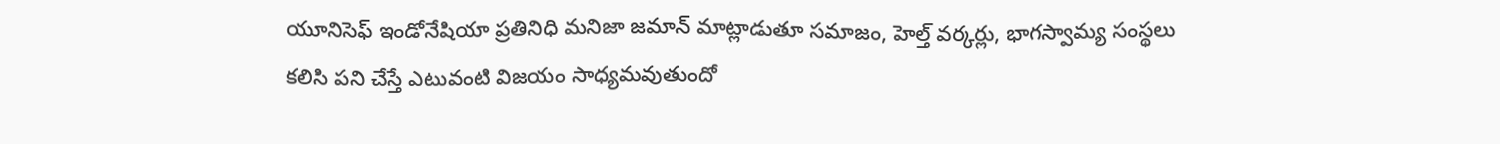యూనిసెఫ్ ఇండోనేషియా ప్రతినిధి మనిజా జమాన్ మాట్లాడుతూ సమాజం, హెల్త్ వర్కర్లు, భాగస్వామ్య సంస్థలు కలిసి పని చేస్తే ఎటువంటి విజయం సాధ్యమవుతుందో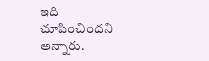ఇది చూపించిందని అన్నారు.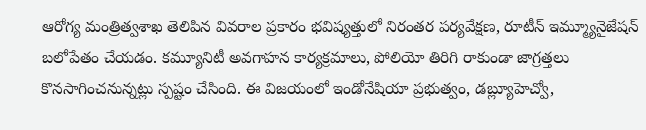ఆరోగ్య మంత్రిత్వశాఖ తెలిపిన వివరాల ప్రకారం భవిష్యత్తులో నిరంతర పర్యవేక్షణ, రూటీన్ ఇమ్మ్యూనైజేషన్ బలోపేతం చేయడం. కమ్యూనిటీ అవగాహన కార్యక్రమాలు, పోలియో తిరిగి రాకుండా జాగ్రత్తలు కొనసాగించనున్నట్లు స్పష్టం చేసింది. ఈ విజయంలో ఇండోనేషియా ప్రభుత్వం, డబ్ల్యూహెచ్వో,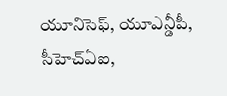యూనిసెఫ్, యూఎన్డీపీ, సీహెచ్ఏఐ,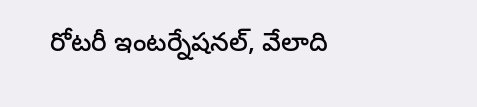రోటరీ ఇంటర్నేషనల్, వేలాది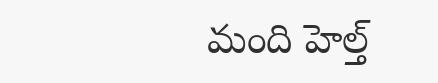మంది హెల్త్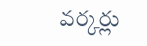వర్కర్లు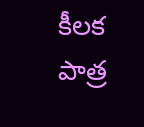కీలక పాత్ర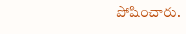పోషించారు.